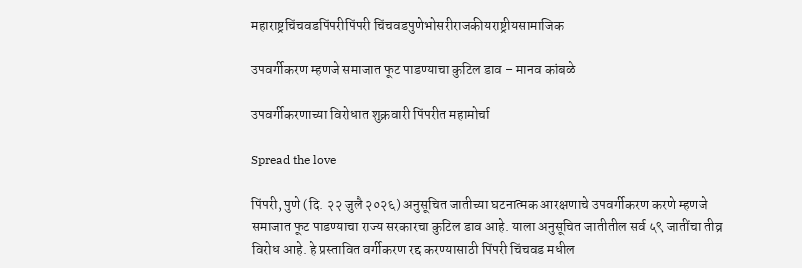महाराष्ट्रचिंचवडपिंपरीपिंपरी चिंचवडपुणेभोसरीराजकीयराष्ट्रीयसामाजिक

उपवर्गीकरण म्हणजे समाजात फूट पाडण्याचा कुटिल डाव – मानव कांबळे

उपवर्गीकरणाच्या विरोधात शुक्रवारी पिंपरीत महामोर्चा

Spread the love

पिंपरी, पुणे (दि. २२ जुलै २०२६) अनुसूचित जातीच्या घटनात्मक आरक्षणाचे उपवर्गीकरण करणे म्हणजे समाजात फूट पाडण्याचा राज्य सरकारचा कुटिल डाव आहे. याला अनुसूचित जातीतील सर्व ५९ जातींचा तीव्र विरोध आहे. हे प्रस्तावित वर्गीकरण रद्द करण्यासाठी पिंपरी चिंचवड मधील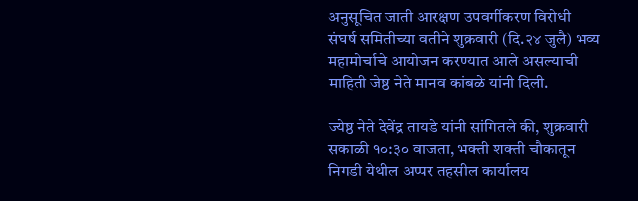अनुसूचित जाती आरक्षण उपवर्गीकरण विरोधी संघर्ष समितीच्या वतीने शुक्रवारी (दि.२४ जुलै) भव्य महामोर्चाचे आयोजन करण्यात आले असल्याची माहिती जेष्ठ नेते मानव कांबळे यांनी दिली.

ज्येष्ठ नेते देवेंद्र तायडे यांनी सांगितले की, शुक्रवारी सकाळी १०:३० वाजता, भक्ती शक्ती चौकातून निगडी येथील अप्पर तहसील कार्यालय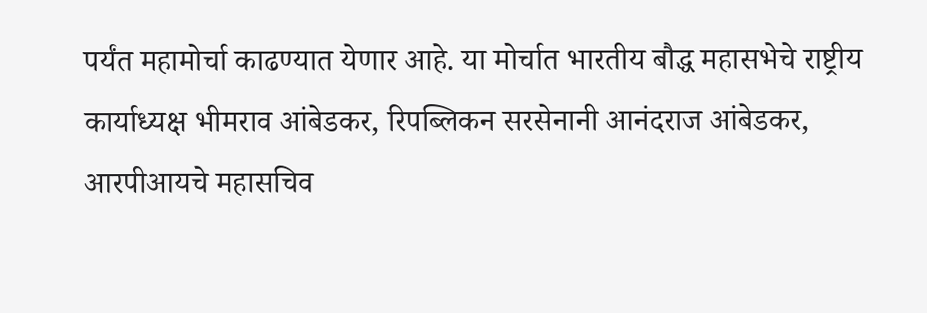पर्यंत महामोर्चा काढण्यात येणार आहे. या मोर्चात भारतीय बौद्ध महासभेचे राष्ट्रीय कार्याध्यक्ष भीमराव आंबेडकर, रिपब्लिकन सरसेनानी आनंदराज आंबेडकर, आरपीआयचे महासचिव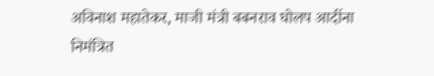अविनाश महातेकर, माजी मंत्री बबनराव घोलप आदींना निमंत्रित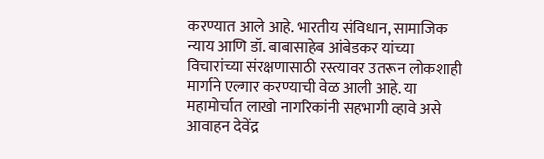करण्यात आले आहे. भारतीय संविधान, सामाजिक न्याय आणि डॉ. बाबासाहेब आंबेडकर यांच्या विचारांच्या संरक्षणासाठी रस्त्यावर उतरून लोकशाही मार्गाने एल्गार करण्याची वेळ आली आहे. या महामोर्चात लाखो नागरिकांनी सहभागी व्हावे असे आवाहन देवेंद्र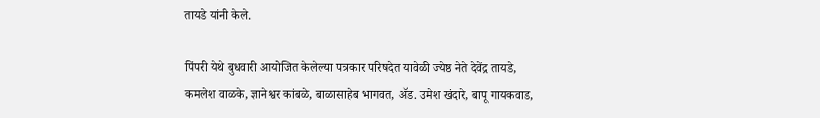तायडे यांनी केले.

पिंपरी येथे बुधवारी आयोजित केलेल्या पत्रकार परिषदेत यावेळी ज्येष्ठ नेते देवेंद्र तायडे, कमलेश वाळके, ज्ञानेश्वर कांबळे, बाळासाहेब भागवत, ॲड. उमेश खंदारे, बापू गायकवाड,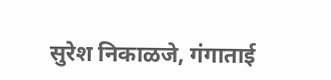सुरेश निकाळजे, गंगाताई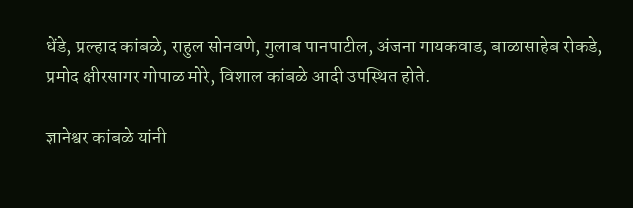धेंडे, प्रल्हाद कांबळे, राहुल सोनवणे, गुलाब पानपाटील, अंजना गायकवाड, बाळासाहेब रोकडे, प्रमोद क्षीरसागर गोपाळ मोरे, विशाल कांबळे आदी उपस्थित होते.

ज्ञानेश्वर कांबळे यांनी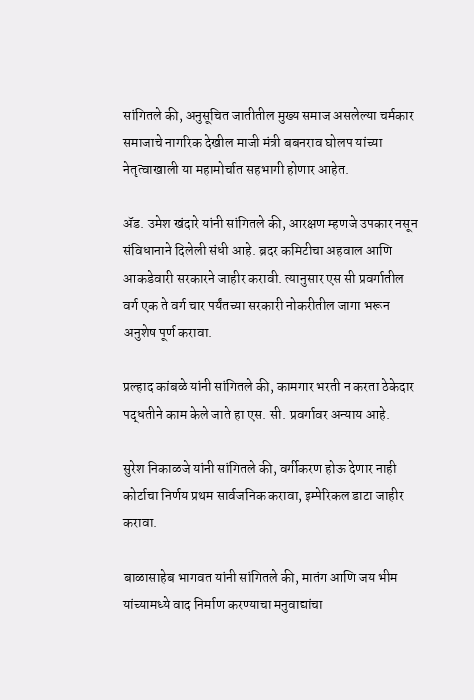सांगितले की, अनुसूचित जातीतील मुख्य समाज असलेल्या चर्मकार समाजाचे नागरिक देखील माजी मंत्री बबनराव घोलप यांच्या नेतृत्वाखाली या महामोर्चात सहभागी होणार आहेत.

ॲड. उमेश खंदारे यांनी सांगितले की, आरक्षण म्हणजे उपकार नसून संविधानाने दिलेली संधी आहे. ब्रदर कमिटीचा अहवाल आणि आकडेवारी सरकारने जाहीर करावी. त्यानुसार एस सी प्रवर्गातील वर्ग एक ते वर्ग चार पर्यंतच्या सरकारी नोकरीतील जागा भरून अनुशेष पूर्ण करावा.

प्रल्हाद कांबळे यांनी सांगितले की, कामगार भरती न करता ठेकेदार पद्धतीने काम केले जाते हा एस. सी. प्रवर्गावर अन्याय आहे.

सुरेश निकाळजे यांनी सांगितले की, वर्गीकरण होऊ देणार नाही कोर्टाचा निर्णय प्रथम सार्वजनिक करावा, इम्पेरिकल डाटा जाहीर करावा.

बाळासाहेब भागवत यांनी सांगितले की, मातंग आणि जय भीम यांच्यामध्ये वाद निर्माण करण्याचा मनुवाद्यांचा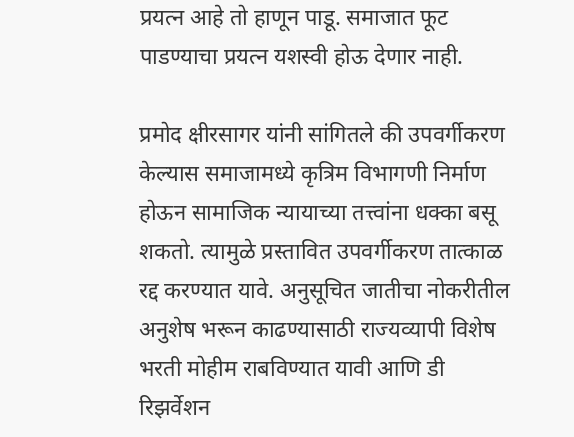प्रयत्न आहे तो हाणून पाडू. समाजात फूट पाडण्याचा प्रयत्न यशस्वी होऊ देणार नाही.

प्रमोद क्षीरसागर यांनी सांगितले की उपवर्गीकरण केल्यास समाजामध्ये कृत्रिम विभागणी निर्माण होऊन सामाजिक न्यायाच्या तत्त्वांना धक्का बसू शकतो. त्यामुळे प्रस्तावित उपवर्गीकरण तात्काळ रद्द करण्यात यावे. अनुसूचित जातीचा नोकरीतील अनुशेष भरून काढण्यासाठी राज्यव्यापी विशेष भरती मोहीम राबविण्यात यावी आणि डी रिझर्वेशन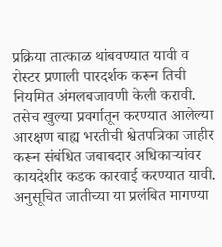प्रक्रिया तात्काळ थांबवण्यात यावी व रोस्टर प्रणाली पारदर्शक करून तिची नियमित अंमलबजावणी केली करावी. तसेच खुल्या प्रवर्गातून करण्यात आलेल्या आरक्षण बाह्य भरतीची श्वेतपत्रिका जाहीर करून संबंधित जबाबदार अधिकाऱ्यांवर कायदेशीर कडक कारवाई करण्यात यावी. अनुसूचित जातीच्या या प्रलंबित मागण्या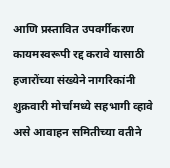आणि प्रस्तावित उपवर्गीकरण कायमस्वरूपी रद्द करावे यासाठी हजारोंच्या संख्येने नागरिकांनी शुक्रवारी मोर्चामध्ये सहभागी व्हावे असे आवाहन समितीच्या वतीने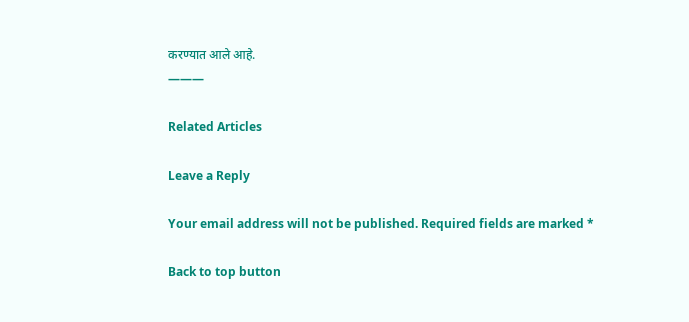करण्यात आले आहे.
———

Related Articles

Leave a Reply

Your email address will not be published. Required fields are marked *

Back to top button